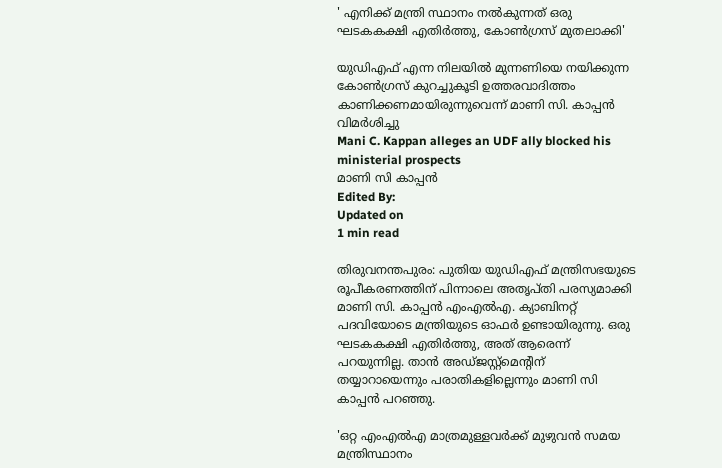' എനിക്ക് മന്ത്രി സ്ഥാനം നല്‍കുന്നത് ഒരു ഘടകകക്ഷി എതിര്‍ത്തു, കോണ്‍ഗ്രസ് മുതലാക്കി'

യുഡിഎഫ് എന്ന നിലയില്‍ മുന്നണിയെ നയിക്കുന്ന കോണ്‍ഗ്രസ് കുറച്ചുകൂടി ഉത്തരവാദിത്തം കാണിക്കണമായിരുന്നുവെന്ന് മാണി സി. കാപ്പന്‍ വിമര്‍ശിച്ചു
Mani C. Kappan alleges an UDF ally blocked his ministerial prospects
മാണി സി കാപ്പന്‍
Edited By:
Updated on
1 min read

തിരുവനന്തപുരം: പുതിയ യുഡിഎഫ് മന്ത്രിസഭയുടെ രൂപീകരണത്തിന് പിന്നാലെ അതൃപ്തി പരസ്യമാക്കി മാണി സി. കാപ്പന്‍ എംഎല്‍എ. ക്യാബിനറ്റ് പദവിയോടെ മന്ത്രിയുടെ ഓഫര്‍ ഉണ്ടായിരുന്നു. ഒരു ഘടകകക്ഷി എതിര്‍ത്തു, അത് ആരെന്ന് പറയുന്നില്ല. താന്‍ അഡ്ജസ്റ്റ്‌മെന്റിന് തയ്യാറായെന്നും പരാതികളില്ലെന്നും മാണി സി കാപ്പന്‍ പറഞ്ഞു.

'ഒറ്റ എംഎല്‍എ മാത്രമുള്ളവര്‍ക്ക് മുഴുവന്‍ സമയ മന്ത്രിസ്ഥാനം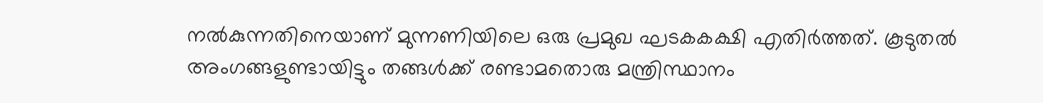നല്‍കുന്നതിനെയാണ് മുന്നണിയിലെ ഒരു പ്രമുഖ ഘടകകക്ഷി എതിര്‍ത്തത്. കൂടുതല്‍ അംഗങ്ങളുണ്ടായിട്ടും തങ്ങള്‍ക്ക് രണ്ടാമതൊരു മന്ത്രിസ്ഥാനം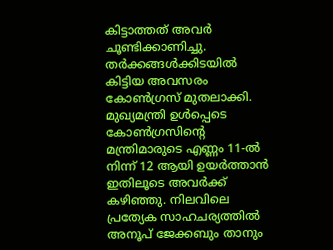കിട്ടാത്തത് അവര്‍ ചൂണ്ടിക്കാണിച്ചു. തര്‍ക്കങ്ങള്‍ക്കിടയില്‍ കിട്ടിയ അവസരം കോണ്‍ഗ്രസ് മുതലാക്കി. മുഖ്യമന്ത്രി ഉള്‍പ്പെടെ കോണ്‍ഗ്രസിന്റെ മന്ത്രിമാരുടെ എണ്ണം 11-ല്‍ നിന്ന് 12 ആയി ഉയര്‍ത്താന്‍ ഇതിലൂടെ അവര്‍ക്ക് കഴിഞ്ഞു. നിലവിലെ പ്രത്യേക സാഹചര്യത്തില്‍ അനൂപ് ജേക്കബും താനും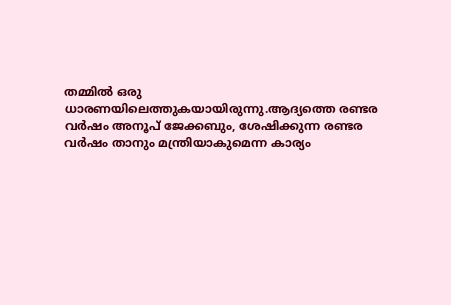തമ്മില്‍ ഒരു ധാരണയിലെത്തുകയായിരുന്നു.ആദ്യത്തെ രണ്ടര വര്‍ഷം അനൂപ് ജേക്കബും, ശേഷിക്കുന്ന രണ്ടര വര്‍ഷം താനും മന്ത്രിയാകുമെന്ന കാര്യം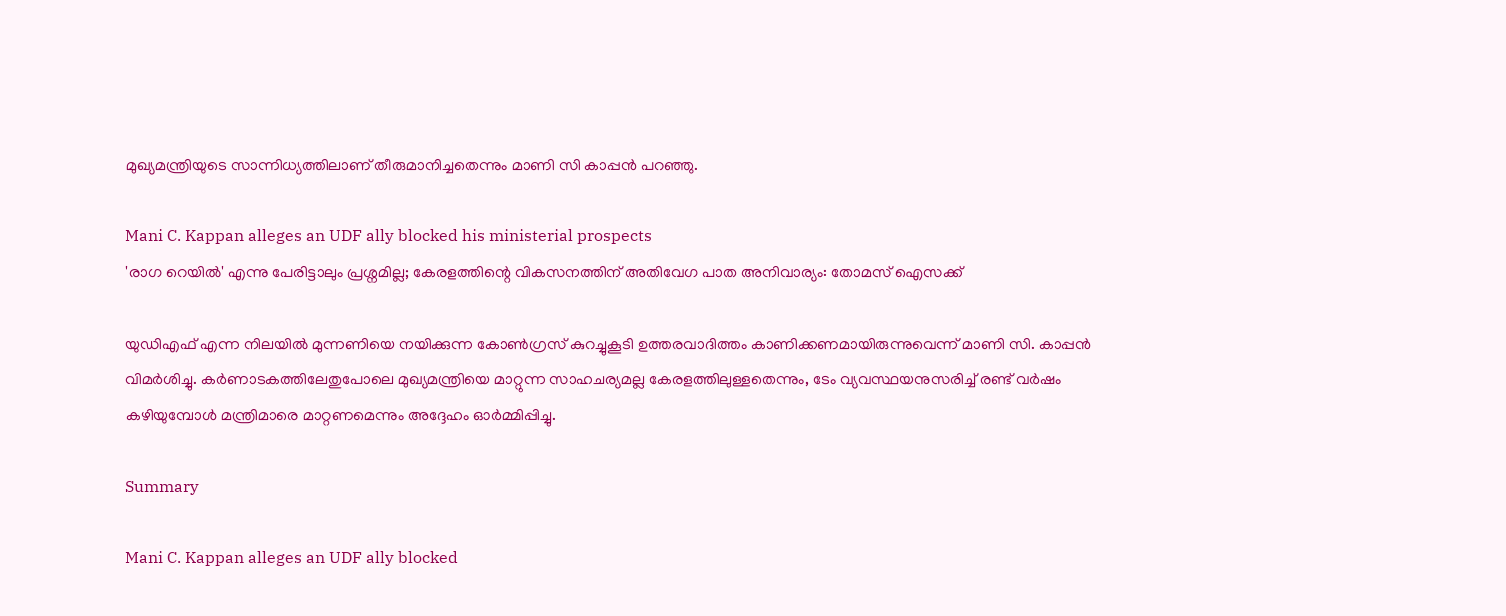മുഖ്യമന്ത്രിയുടെ സാന്നിധ്യത്തിലാണ് തീരുമാനിച്ചതെന്നും മാണി സി കാപ്പന്‍ പറഞ്ഞു.

Mani C. Kappan alleges an UDF ally blocked his ministerial prospects
'രാഗ റെയിൽ' എന്നു പേരിട്ടാലും പ്രശ്നമില്ല; കേരളത്തിന്റെ വികസനത്തിന് അതിവേഗ പാത അനിവാര്യം: തോമസ് ഐസക്ക്

യുഡിഎഫ് എന്ന നിലയില്‍ മുന്നണിയെ നയിക്കുന്ന കോണ്‍ഗ്രസ് കുറച്ചുകൂടി ഉത്തരവാദിത്തം കാണിക്കണമായിരുന്നുവെന്ന് മാണി സി. കാപ്പന്‍ വിമര്‍ശിച്ചു. കര്‍ണാടകത്തിലേതുപോലെ മുഖ്യമന്ത്രിയെ മാറ്റുന്ന സാഹചര്യമല്ല കേരളത്തിലുള്ളതെന്നും, ടേം വ്യവസ്ഥയനുസരിച്ച് രണ്ട് വര്‍ഷം കഴിയുമ്പോള്‍ മന്ത്രിമാരെ മാറ്റണമെന്നും അദ്ദേഹം ഓര്‍മ്മിപ്പിച്ചു.

Summary

Mani C. Kappan alleges an UDF ally blocked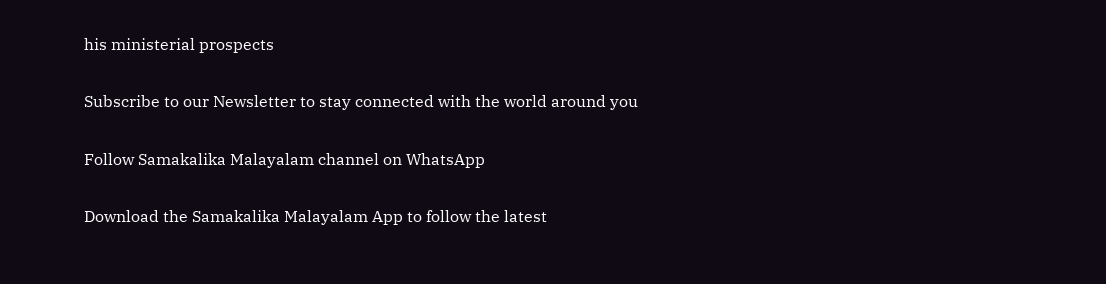his ministerial prospects

Subscribe to our Newsletter to stay connected with the world around you

Follow Samakalika Malayalam channel on WhatsApp

Download the Samakalika Malayalam App to follow the latest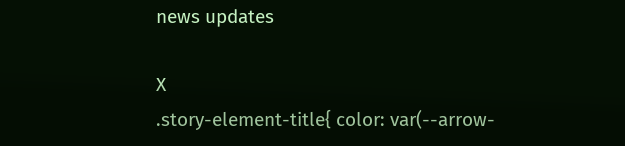news updates

X
.story-element-title{ color: var(--arrow-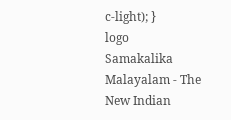c-light); }
logo
Samakalika Malayalam - The New Indian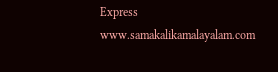Express
www.samakalikamalayalam.com